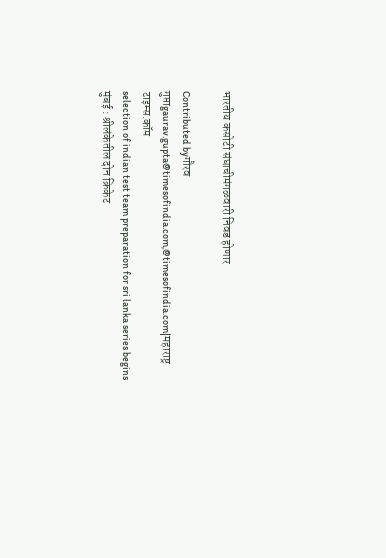भारतीय कसोटी संघाचीमंगळवारी निवड होणार

Contributed byगौरव गुप्ताgaurav.gupta@timesofindia.com,@timesofindia.com|महाराष्ट्र टाइम्स.कॉम
selection of indian test team preparation for sri lanka series begins
मुंबई : श्रीलंकेतील दोन क्रिकेट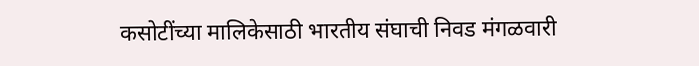कसोटींच्या मालिकेसाठी भारतीय संघाची निवड मंगळवारी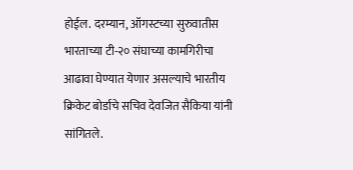होईल. दरम्यान, ऑगस्टच्या सुरुवातीस भारताच्या टी-२० संघाच्या कामगिरीचा आढावा घेण्यात येणार असल्याचे भारतीय क्रिकेट बोर्डाचे सचिव देवजित सैकिया यांनी सांगितले.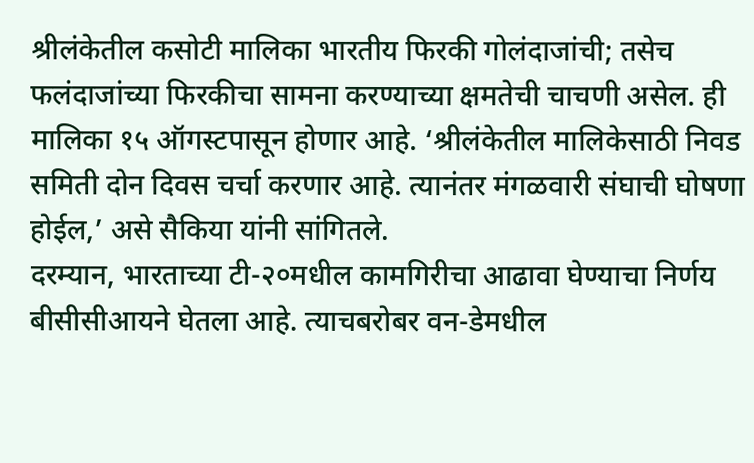श्रीलंकेतील कसोटी मालिका भारतीय फिरकी गोलंदाजांची; तसेच फलंदाजांच्या फिरकीचा सामना करण्याच्या क्षमतेची चाचणी असेल. ही मालिका १५ ऑगस्टपासून होणार आहे. ‘श्रीलंकेतील मालिकेसाठी निवड समिती दोन दिवस चर्चा करणार आहे. त्यानंतर मंगळवारी संघाची घोषणा होईल,’ असे सैकिया यांनी सांगितले.
दरम्यान, भारताच्या टी-२०मधील कामगिरीचा आढावा घेण्याचा निर्णय बीसीसीआयने घेतला आहे. त्याचबरोबर वन-डेमधील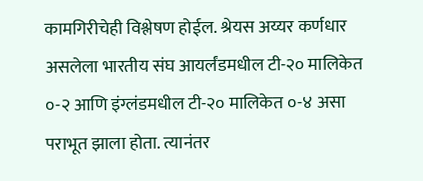कामगिरीचेही विश्लेषण होईल. श्रेयस अय्यर कर्णधार असलेला भारतीय संघ आयर्लंडमधील टी-२० मालिकेत ०-२ आणि इंग्लंडमधील टी-२० मालिकेत ०-४ असा पराभूत झाला होता. त्यानंतर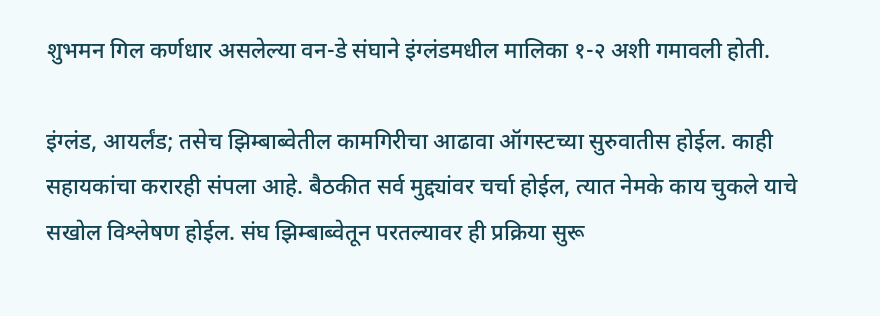शुभमन गिल कर्णधार असलेल्या वन-डे संघाने इंग्लंडमधील मालिका १-२ अशी गमावली होती.

इंग्लंड, आयर्लंड; तसेच झिम्बाब्वेतील कामगिरीचा आढावा ऑगस्टच्या सुरुवातीस होईल. काही सहायकांचा करारही संपला आहे. बैठकीत सर्व मुद्द्यांवर चर्चा होईल, त्यात नेमके काय चुकले याचे सखोल विश्लेषण होईल. संघ झिम्बाब्वेतून परतल्यावर ही प्रक्रिया सुरू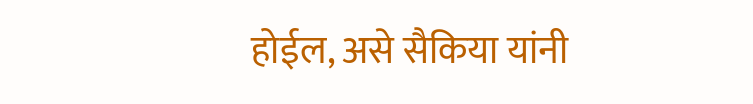होईल, असे सैकिया यांनी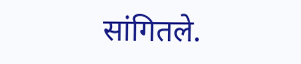सांगितले.